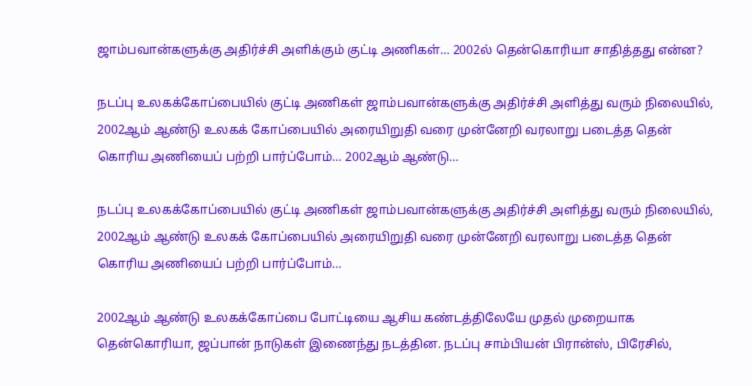ஜாம்பவான்களுக்கு அதிர்ச்சி அளிக்கும் குட்டி அணிகள்… 2002ல் தென்கொரியா சாதித்தது என்ன?

நடப்பு உலகக்கோப்பையில் குட்டி அணிகள் ஜாம்பவான்களுக்கு அதிர்ச்சி அளித்து வரும் நிலையில்,  2002ஆம் ஆண்டு உலகக் கோப்பையில் அரையிறுதி வரை முன்னேறி வரலாறு படைத்த தென் கொரிய அணியைப் பற்றி பார்ப்போம்… 2002ஆம் ஆண்டு…

நடப்பு உலகக்கோப்பையில் குட்டி அணிகள் ஜாம்பவான்களுக்கு அதிர்ச்சி அளித்து வரும் நிலையில்,  2002ஆம் ஆண்டு உலகக் கோப்பையில் அரையிறுதி வரை முன்னேறி வரலாறு படைத்த தென் கொரிய அணியைப் பற்றி பார்ப்போம்…

2002ஆம் ஆண்டு உலகக்கோப்பை போட்டியை ஆசிய கண்டத்திலேயே முதல் முறையாக தென்கொரியா, ஜப்பான் நாடுகள் இணைந்து நடத்தின. நடப்பு சாம்பியன் பிரான்ஸ், பிரேசில்,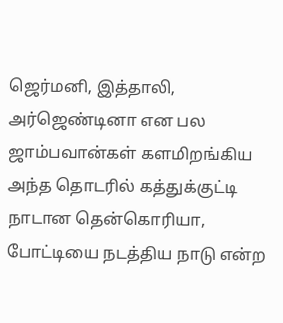ஜெர்மனி, இத்தாலி, அர்ஜெண்டினா என பல ஜாம்பவான்கள் களமிறங்கிய அந்த தொடரில் கத்துக்குட்டி நாடான தென்கொரியா, போட்டியை நடத்திய நாடு என்ற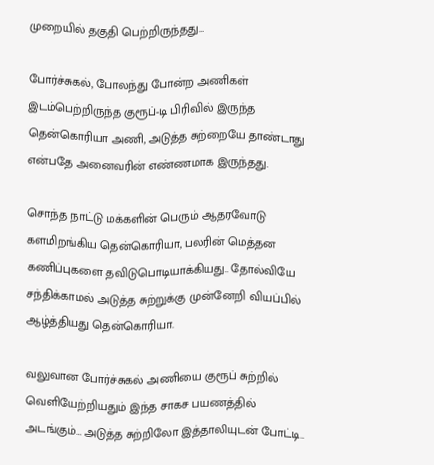முறையில் தகுதி பெற்றிருந்தது…

போர்ச்சுகல், போலந்து போன்ற அணிகள் இடம்பெற்றிருந்த குரூப்-டி பிரிவில் இருந்த தென்கொரியா அணி, அடுத்த சுற்றையே தாண்டாது என்பதே அனைவரின் எண்ணமாக இருந்தது.

சொந்த நாட்டு மக்களின் பெரும் ஆதரவோடு களமிறங்கிய தென்கொரியா, பலரின் மெத்தன கணிப்புகளை தவிடுபொடியாக்கியது.. தோல்வியே சந்திக்காமல் அடுத்த சுற்றுக்கு முன்னேறி வியப்பில் ஆழ்த்தியது தென்கொரியா.

வலுவான போர்ச்சுகல் அணியை குரூப் சுற்றில் வெளியேற்றியதும் இந்த சாகச பயணத்தில் அடங்கும்… அடுத்த சுற்றிலோ இத்தாலியுடன் போட்டி..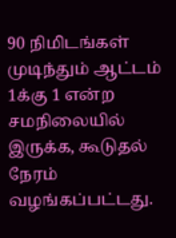90 நிமிடங்கள் முடிந்தும் ஆட்டம் 1க்கு 1 என்ற சமநிலையில் இருக்க, கூடுதல் நேரம் வழங்கப்பட்டது.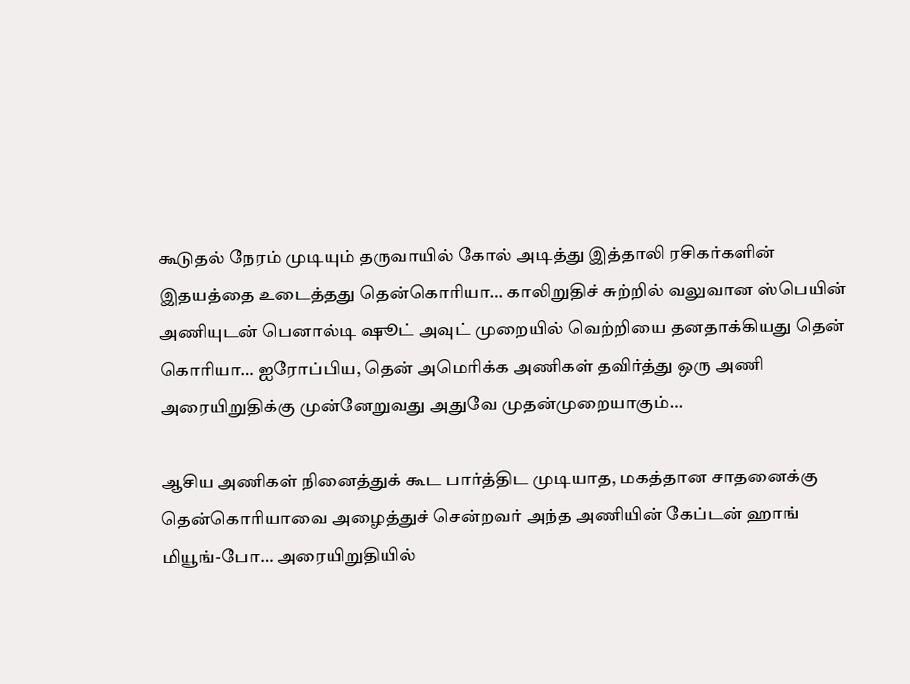கூடுதல் நேரம் முடியும் தருவாயில் கோல் அடித்து இத்தாலி ரசிகர்களின் இதயத்தை உடைத்தது தென்கொரியா… காலிறுதிச் சுற்றில் வலுவான ஸ்பெயின் அணியுடன் பெனால்டி ஷூட் அவுட் முறையில் வெற்றியை தனதாக்கியது தென் கொரியா… ஐரோப்பிய, தென் அமெரிக்க அணிகள் தவிர்த்து ஒரு அணி அரையிறுதிக்கு முன்னேறுவது அதுவே முதன்முறையாகும்…

ஆசிய அணிகள் நினைத்துக் கூட பார்த்திட முடியாத, மகத்தான சாதனைக்கு தென்கொரியாவை அழைத்துச் சென்றவர் அந்த அணியின் கேப்டன் ஹாங் மியூங்-போ… அரையிறுதியில்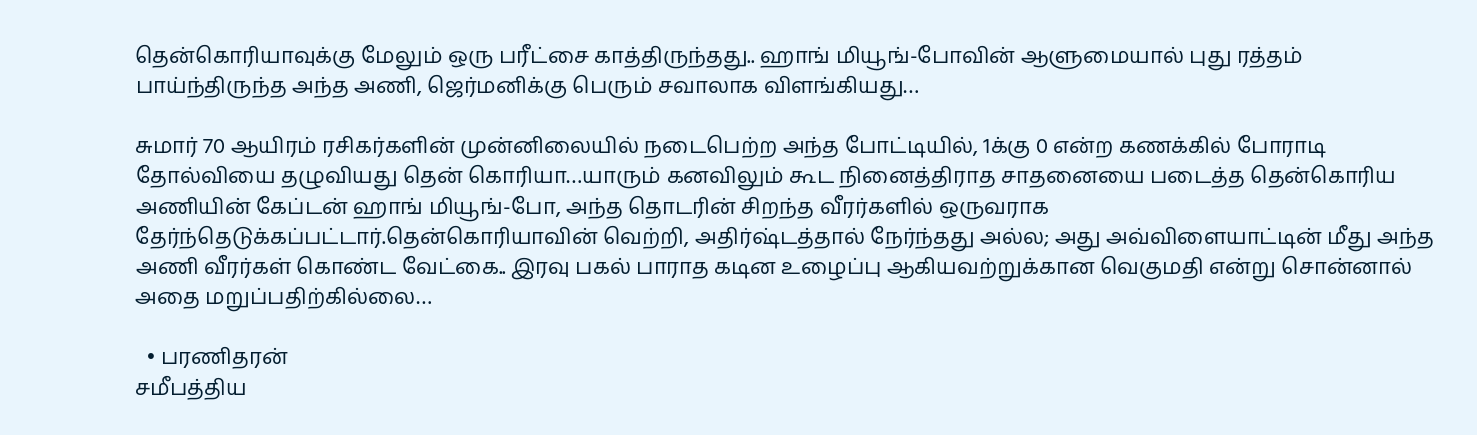தென்கொரியாவுக்கு மேலும் ஒரு பரீட்சை காத்திருந்தது.. ஹாங் மியூங்-போவின் ஆளுமையால் புது ரத்தம் பாய்ந்திருந்த அந்த அணி, ஜெர்மனிக்கு பெரும் சவாலாக விளங்கியது…

சுமார் 70 ஆயிரம் ரசிகர்களின் முன்னிலையில் நடைபெற்ற அந்த போட்டியில், 1க்கு 0 என்ற கணக்கில் போராடி தோல்வியை தழுவியது தென் கொரியா…யாரும் கனவிலும் கூட நினைத்திராத சாதனையை படைத்த தென்கொரிய அணியின் கேப்டன் ஹாங் மியூங்-போ, அந்த தொடரின் சிறந்த வீரர்களில் ஒருவராக தேர்ந்தெடுக்கப்பட்டார்.தென்கொரியாவின் வெற்றி, அதிர்ஷ்டத்தால் நேர்ந்தது அல்ல; அது அவ்விளையாட்டின் மீது அந்த அணி வீரர்கள் கொண்ட வேட்கை.. இரவு பகல் பாராத கடின உழைப்பு ஆகியவற்றுக்கான வெகுமதி என்று சொன்னால் அதை மறுப்பதிற்கில்லை…

  • பரணிதரன்
சமீபத்திய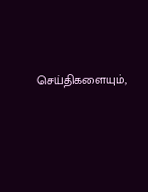செய்திகளையும்,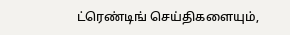ட்ரெண்டிங் செய்திகளையும்,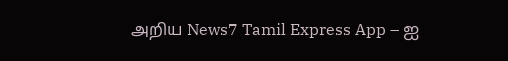அறிய News7 Tamil Express App – ஐ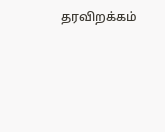தரவிறக்கம்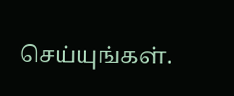செய்யுங்கள்.